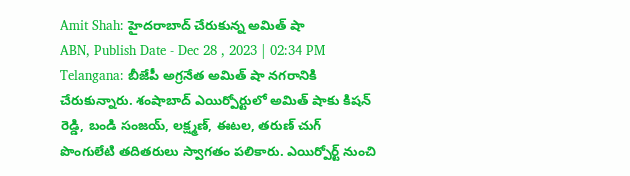Amit Shah: హైదరాబాద్ చేరుకున్న అమిత్ షా
ABN, Publish Date - Dec 28 , 2023 | 02:34 PM
Telangana: బీజేపీ అగ్రనేత అమిత్ షా నగరానికి చేరుకున్నారు. శంషాబాద్ ఎయిర్పోర్టులో అమిత్ షాకు కిషన్ రెడ్డి, బండి సంజయ్, లక్ష్మణ్, ఈటల, తరుణ్ చుగ్ పొంగులేటి తదితరులు స్వాగతం పలికారు. ఎయిర్పోర్ట్ నుంచి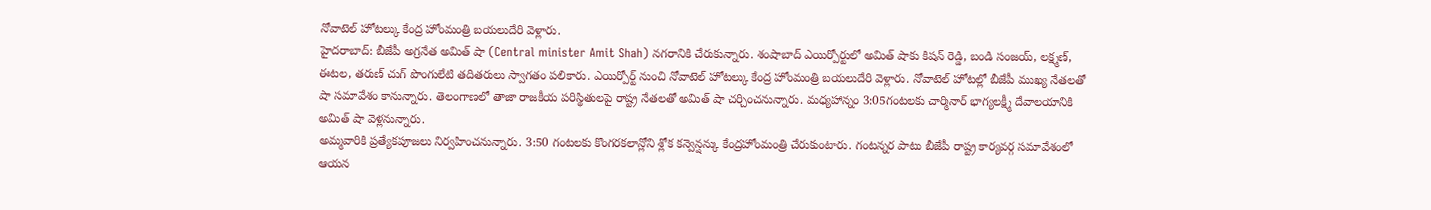నోవాటెల్ హోటల్కు కేంద్ర హోంమంత్రి బయలుదేరి వెళ్లారు.
హైదరాబాద్: బీజేపీ అగ్రనేత అమిత్ షా (Central minister Amit Shah) నగరానికి చేరుకున్నారు. శంషాబాద్ ఎయిర్పోర్టులో అమిత్ షాకు కిషన్ రెడ్డి, బండి సంజయ్, లక్ష్మణ్, ఈటల, తరుణ్ చుగ్ పొంగులేటి తదితరులు స్వాగతం పలికారు. ఎయిర్పోర్ట్ నుంచి నోవాటెల్ హోటల్కు కేంద్ర హోంమంత్రి బయలుదేరి వెళ్లారు. నోవాటెల్ హోటల్లో బీజేపీ ముఖ్య నేతలతో షా సమావేశం కానున్నారు. తెలంగాణలో తాజా రాజకీయ పరిస్థితులపై రాష్ట్ర నేతలతో అమిత్ షా చర్చించనున్నారు. మధ్యహాన్నం 3:05గంటలకు చార్మినార్ భాగ్యలక్ష్మీ దేవాలయానికి అమిత్ షా వెళ్లనున్నారు.
అమ్మవారికి ప్రత్యేకపూజలు నిర్వహించనున్నారు. 3:50 గంటలకు కొంగరకలాన్లోని శ్లోక కన్వెన్షన్కు కేంద్రహోంమంత్రి చేరుకుంటారు. గంటన్నర పాటు బీజేపీ రాష్ట్ర కార్యవర్గ సమావేశంలో ఆయన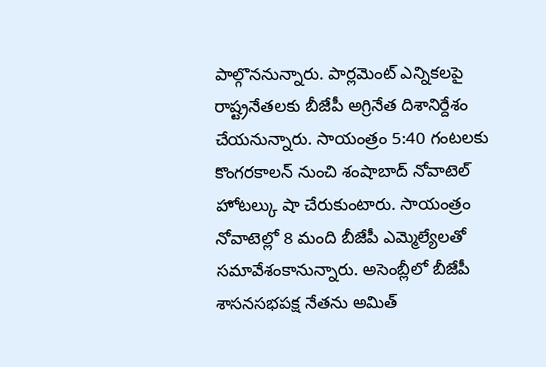పాల్గొననున్నారు. పార్లమెంట్ ఎన్నికలపై రాష్ట్రనేతలకు బీజేపీ అగ్రినేత దిశానిర్దేశం చేయనున్నారు. సాయంత్రం 5:40 గంటలకు కొంగరకాలన్ నుంచి శంషాబాద్ నోవాటెల్ హోటల్కు షా చేరుకుంటారు. సాయంత్రం నోవాటెల్లో 8 మంది బీజేపీ ఎమ్మెల్యేలతో సమావేశంకానున్నారు. అసెంబ్లీలో బీజేపీ శాసనసభపక్ష నేతను అమిత్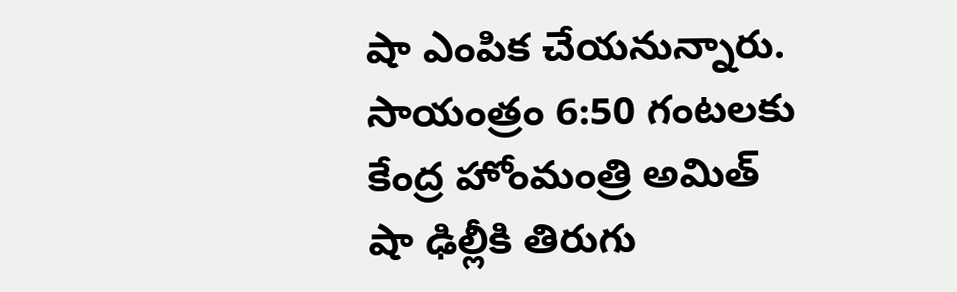షా ఎంపిక చేయనున్నారు. సాయంత్రం 6:50 గంటలకు కేంద్ర హోంమంత్రి అమిత్ షా ఢిల్లీకి తిరుగు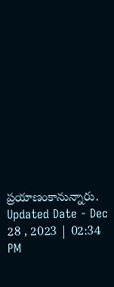ప్రయాణంకానున్నారు.
Updated Date - Dec 28 , 2023 | 02:34 PM